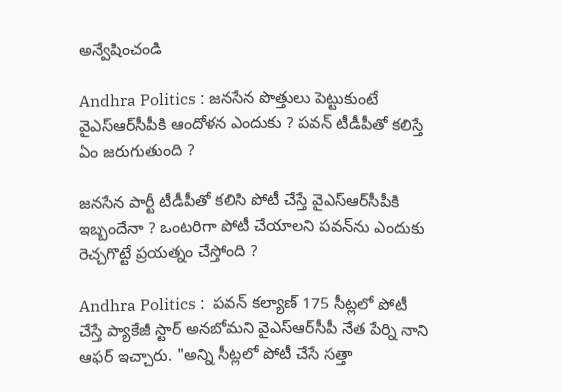అన్వేషించండి

Andhra Politics : జనసేన పొత్తులు పెట్టుకుంటే వైఎస్ఆర్‌సీపీకి ఆందోళన ఎందుకు ? పవన్ టీడీపీతో కలిస్తే ఏం జరుగుతుంది ?

జనసేన పార్టీ టీడీపీతో కలిసి పోటీ చేస్తే వైఎస్ఆర్‌సీపీకి ఇబ్బందేనా ? ఒంటరిగా పోటీ చేయాలని పవన్‌ను ఎందుకు రెచ్చగొట్టే ప్రయత్నం చేస్తోంది ?

Andhra Politics :  పవన్ కల్యాణ్ 175 సీట్లలో పోటీ చేస్తే ప్యాకేజీ స్టార్ అనబోమని వైఎస్ఆర్‌సీపీ నేత పేర్ని నాని ఆఫర్ ఇచ్చారు. "అన్ని సీట్లలో పోటీ చేసే సత్తా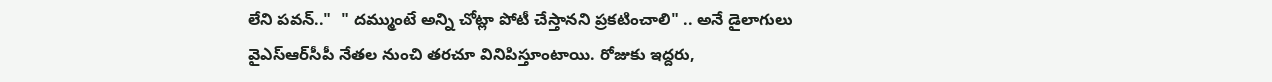లేని పవన్.."  " దమ్ముంటే అన్ని చోట్లా పోటీ చేస్తానని ప్రకటించాలి" .. అనే డైలాగులు వైఎస్ఆర్‌సీపీ నేతల నుంచి తరచూ వినిపిస్తూంటాయి. రోజుకు ఇద్దరు,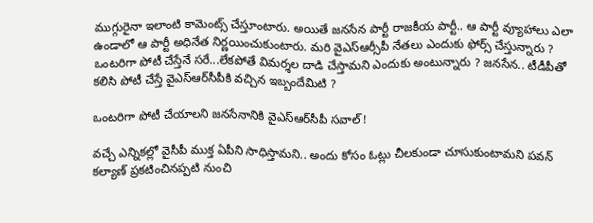ముగ్గురైనా ఇలాంటి కామెంట్స్ చేస్తూంటారు. అయితే జనసేన పార్టీ రాజకీయ పార్టీ.. ఆ పార్టీ వ్యూహాలు ఎలా ఉండాలో ఆ పార్టీ అధినేత నిర్ణయించుకుంటారు. మరి వైఎస్ఆర్సీపీ నేతలు ఎందుకు ఫోర్స్ చేస్తున్నారు ? ఒంటరిగా పోటీ చేస్తేనే సరే...లేకపోతే విమర్శల దాడి చేస్తామని ఎందుకు అంటున్నారు ? జనసేన.. టీడీపీతో కలిసి పోటీ చేస్తే వైఎస్ఆర్‌సీపీకి వచ్చిన ఇబ్బందేమిటి ?

ఒంటరిగా పోటీ చేయాలని జనసేనానికి వైఎస్ఆర్‌సీపీ సవాల్ !

వచ్చే ఎన్నికల్లో వైసీపీ ముక్త ఏపీని సాధిస్తామని.. అందు కోసం ఓట్లు చీలకుండా చూసుకుంటామని పవన్ కల్యాణ్ ప్రకటించినప్పటి నుంచి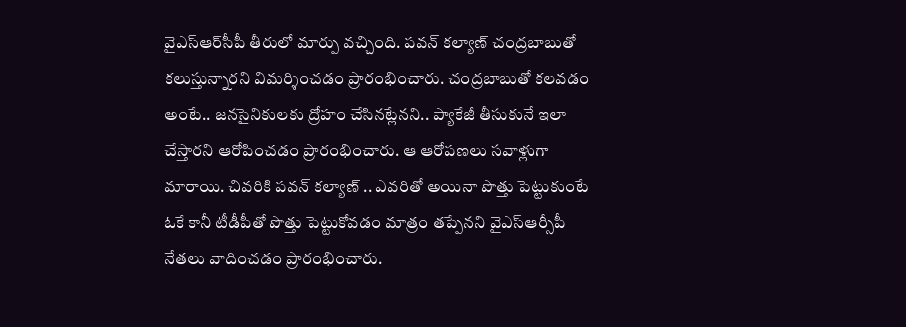వైఎస్ఆర్‌సీపీ తీరులో మార్పు వచ్చింది. పవన్ కల్యాణ్ చంద్రబాబుతో కలుస్తున్నారని విమర్శించడం ప్రారంభించారు. చంద్రబాబుతో కలవడం అంటే.. జనసైనికులకు ద్రోహం చేసినట్లేనని.. ప్యాకేజీ తీసుకునే ఇలా చేస్తారని ఆరోపించడం ప్రారంభించారు. ఆ ఆరోపణలు సవాళ్లుగా మారాయి. చివరికి పవన్ కల్యాణ్ .. ఎవరితో అయినా పొత్తు పెట్టుకుంటే ఓకే కానీ టీడీపీతో పొత్తు పెట్టుకోవడం మాత్రం తప్పేనని వైఎస్ఆర్సీపీ నేతలు వాదించడం ప్రారంభించారు.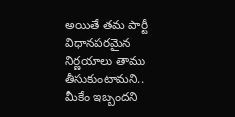అయితే తమ పార్టీ విధానపరమైన నిర్ణయాలు తాము తీసుకుంటామని.. మీకేం ఇబ్బందని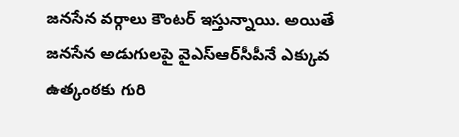జనసేన వర్గాలు కౌంటర్ ఇస్తున్నాయి. అయితే జనసేన అడుగులపై వైఎస్ఆర్‌సీపీనే ఎక్కువ ఉత్కంఠకు గురి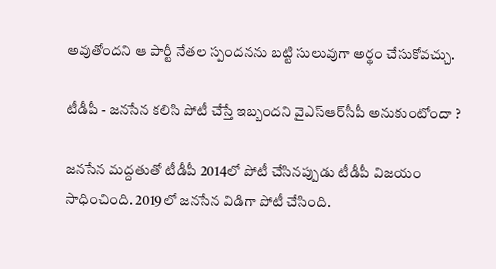అవుతోందని ఆ పార్టీ నేతల స్పందనను బట్టి సులువుగా అర్థం చేసుకోవచ్చు.

టీడీపీ - జనసేన కలిసి పోటీ చేస్తే ఇబ్బందని వైఎస్ఆర్‌సీపీ అనుకుంటోందా ?

జనసేన మద్దతుతో టీడీపీ 2014లో పోటీ చేసినప్పుడు టీడీపీ విజయం సాధించింది. 2019లో జనసేన విడిగా పోటీ చేసింది.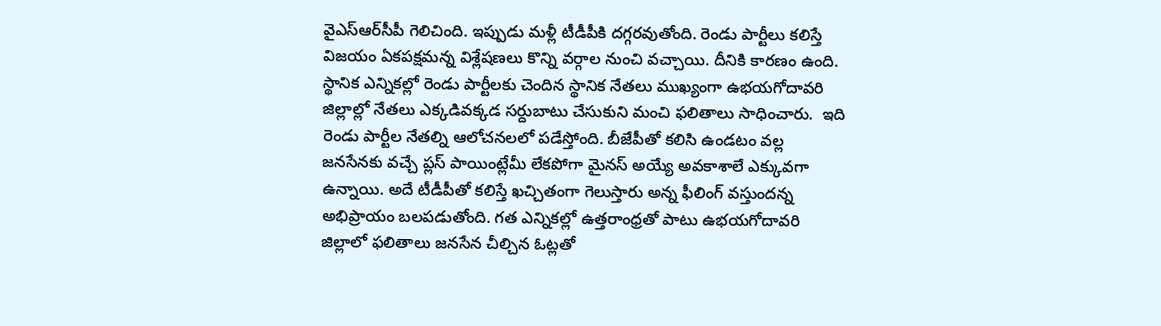వైఎస్ఆర్‌సీపీ గెలిచింది. ఇప్పుడు మళ్లీ టీడీపీకి దగ్గరవుతోంది. రెండు పార్టీలు కలిస్తే విజయం ఏకపక్షమన్న విశ్లేషణలు కొన్ని వర్గాల నుంచి వచ్చాయి. దీనికి కారణం ఉంది. స్థానిక ఎన్నికల్లో రెండు పార్టీలకు చెందిన స్థానిక నేతలు ముఖ్యంగా ఉభయగోదావరి జిల్లాల్లో నేతలు ఎక్కడివక్కడ సర్దుబాటు చేసుకుని మంచి ఫలితాలు సాధించారు.  ఇది రెండు పార్టీల నేతల్ని ఆలోచనల‌లో పడేస్తోంది. బీజేపీతో కలిసి ఉండటం వల్ల జనసేనకు వచ్చే ప్లస్ పాయింట్లేమీ లేకపోగా మైనస్ అయ్యే అవకాశాలే ఎక్కువగా ఉన్నాయి. అదే టీడీపీతో కలిస్తే ఖచ్చితంగా గెలుస్తారు అన్న ఫీలింగ్ వస్తుందన్న అభిప్రాయం బలపడుతోంది. గత ఎన్నికల్లో ఉత్తరాంధ్రతో పాటు ఉభయగోదావరి జిల్లాలో ఫలితాలు జనసేన చీల్చిన ఓట్లతో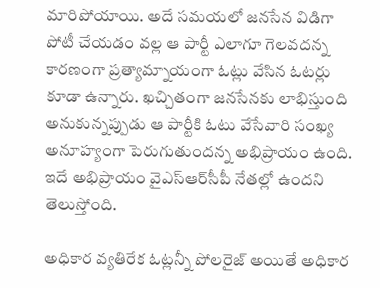మారిపోయాయి. అదే సమయలో జనసేన విడిగా పోటీ చేయడం వల్ల ఆ పార్టీ ఎలాగూ గెలవదన్న కారణంగా ప్రత్యామ్నాయంగా ఓట్లు వేసిన ఓటర్లు కూడా ఉన్నారు. ఖచ్చితంగా జనసేనకు లాభిస్తుంది అనుకున్నప్పుడు ఆ పార్టీకి ఓటు వేసేవారి సంఖ్య అనూహ్యంగా పెరుగుతుందన్న అభిప్రాయం ఉంది. ఇదే అభిప్రాయం వైఎస్ఆర్‌సీపీ నేతల్లో ఉందని తెలుస్తోంది.

అధికార వ్యతిరేక ఓట్లన్నీ పోలరైజ్ అయితే అధికార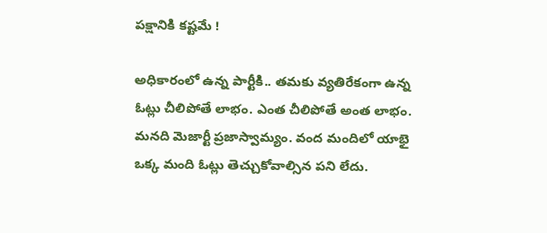పక్షానికి కష్టమే !

అధికారంలో ఉన్న పార్టీకి.. తమకు వ్యతిరేకంగా ఉన్న ఓట్లు చీలిపోతే లాభం. ఎంత చీలిపోతే అంత లాభం. మనది మెజార్టీ ప్రజాస్వామ్యం. వంద మందిలో యాభై ఒక్క మంది ఓట్లు తెచ్చుకోవాల్సిన పని లేదు.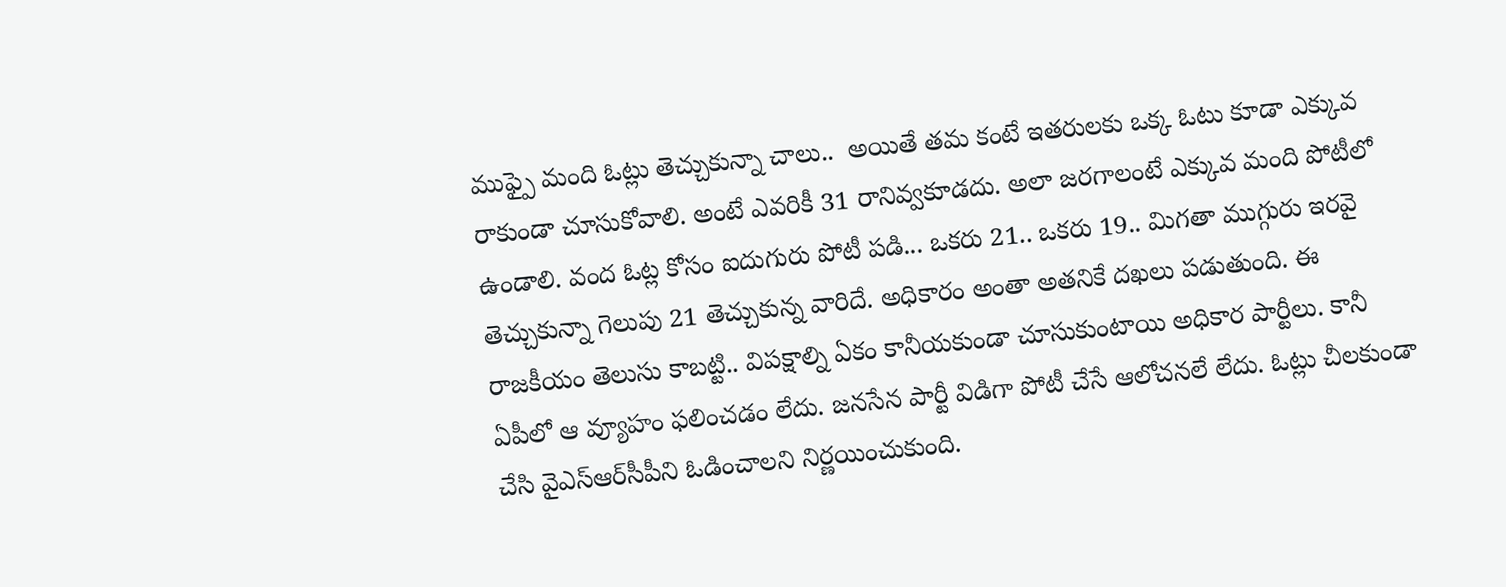ముఫ్పై మంది ఓట్లు తెచ్చుకున్నా చాలు..  అయితే తమ కంటే ఇతరులకు ఒక్క ఓటు కూడా ఎక్కువ రాకుండా చూసుకోవాలి. అంటే ఎవరికీ 31 రానివ్వకూడదు. అలా జరగాలంటే ఎక్కువ మంది పోటీలో ఉండాలి. వంద ఓట్ల కోసం ఐదుగురు పోటీ పడి... ఒకరు 21.. ఒకరు 19.. మిగతా ముగ్గురు ఇరవై తెచ్చుకున్నా గెలుపు 21 తెచ్చుకున్న వారిదే. అధికారం అంతా అతనికే దఖలు పడుతుంది. ఈ రాజకీయం తెలుసు కాబట్టి.. విపక్షాల్ని ఏకం కానీయకుండా చూసుకుంటాయి అధికార పార్టీలు. కానీ ఏపీలో ఆ వ్యూహం ఫలించడం లేదు. జనసేన పార్టీ విడిగా పోటీ చేసే ఆలోచనలే లేదు. ఓట్లు చీలకుండా చేసి వైఎస్ఆర్‌సీపీని ఓడించాలని నిర్ణయించుకుంది.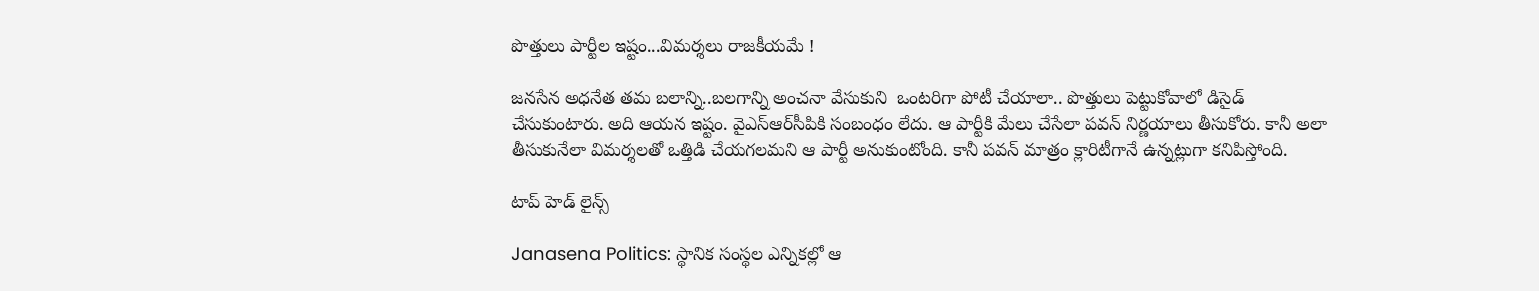పొత్తులు పార్టీల ఇష్టం...విమర్శలు రాజకీయమే !

జనసేన అధనేత తమ బలాన్ని..బలగాన్ని అంచనా వేసుకుని  ఒంటరిగా పోటీ చేయాలా.. పొత్తులు పెట్టుకోవాలో డిసైడ్ చేసుకుంటారు. అది ఆయన ఇష్టం. వైఎస్ఆర్‌సీపికి సంబంధం లేదు. ఆ పార్టీకి మేలు చేసేలా పవన్ నిర్ణయాలు తీసుకోరు. కానీ అలా తీసుకునేలా విమర్శలతో ఒత్తిడి చేయగలమని ఆ పార్టీ అనుకుంటోంది. కానీ పవన్ మాత్రం క్లారిటీగానే ఉన్నట్లుగా కనిపిస్తోంది.

టాప్ హెడ్ లైన్స్

Janasena Politics: స్థానిక సంస్థల ఎన్నికల్లో ఆ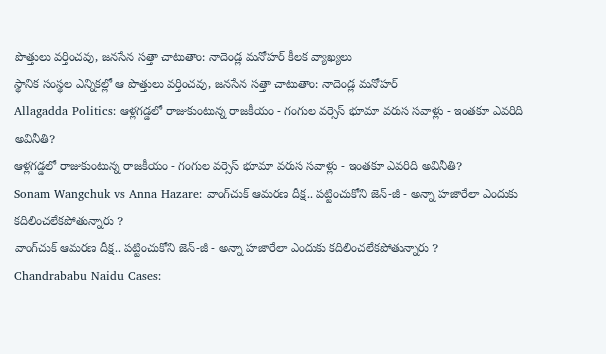పొత్తులు వర్తించవు, జనసేన సత్తా చాటుతాం: నాదెండ్ల మనోహర్ కీలక వ్యాఖ్యలు
స్థానిక సంస్థల ఎన్నికల్లో ఆ పొత్తులు వర్తించవు, జనసేన సత్తా చాటుతాం: నాదెండ్ల మనోహర్
Allagadda Politics: ఆళ్లగడ్డలో రాజుకుంటున్న రాజకీయం - గంగుల వర్సెస్ భూమా వరుస సవాళ్లు - ఇంతకూ ఎవరిది అవినీతి?
ఆళ్లగడ్డలో రాజుకుంటున్న రాజకీయం - గంగుల వర్సెస్ భూమా వరుస సవాళ్లు - ఇంతకూ ఎవరిది అవినీతి?
Sonam Wangchuk vs Anna Hazare: వాంగ్‌చుక్ ఆమరణ దీక్ష.. పట్టించుకోని జెన్-జీ - అన్నా హజారేలా ఎందుకు కదిలించలేకపోతున్నారు ?
వాంగ్‌చుక్ ఆమరణ దీక్ష.. పట్టించుకోని జెన్-జీ - అన్నా హజారేలా ఎందుకు కదిలించలేకపోతున్నారు ?
Chandrababu Naidu Cases: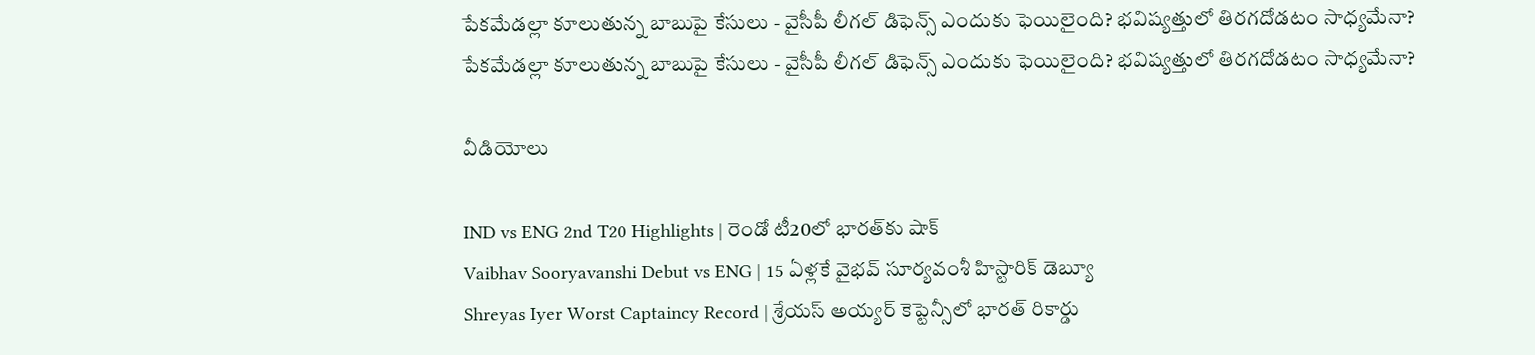పేకమేడల్లా కూలుతున్న బాబుపై కేసులు - వైసీపీ లీగల్ డిఫెన్స్ ఎందుకు ఫెయిలైంది? భవిష్యత్తులో తిరగదోడటం సాధ్యమేనా?
పేకమేడల్లా కూలుతున్న బాబుపై కేసులు - వైసీపీ లీగల్ డిఫెన్స్ ఎందుకు ఫెయిలైంది? భవిష్యత్తులో తిరగదోడటం సాధ్యమేనా?

వీడియోలు

IND vs ENG 2nd T20 Highlights | రెండో టీ20లో భారత్‌కు షాక్
Vaibhav Sooryavanshi Debut vs ENG | 15 ఏళ్లకే వైభవ్ సూర్యవంశీ హిస్టారిక్ డెబ్యూ
Shreyas Iyer Worst Captaincy Record | శ్రేయస్ అయ్యర్ కెప్టెన్సీలో భారత్ రికార్డు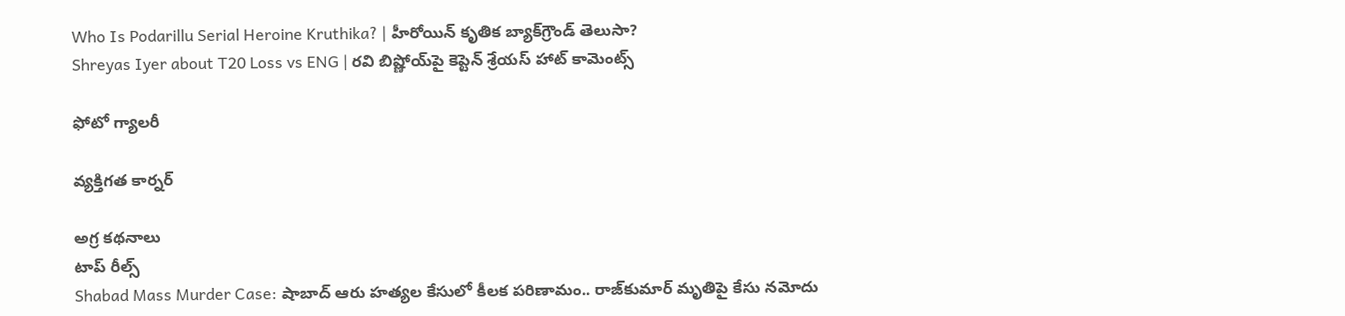Who Is Podarillu Serial Heroine Kruthika? | హీరోయిన్ కృతిక బ్యాక్‌గ్రౌండ్ తెలుసా?
Shreyas Iyer about T20 Loss vs ENG | రవి బిష్ణోయ్‌పై కెప్టెన్ శ్రేయస్ హాట్ కామెంట్స్

ఫోటో గ్యాలరీ

వ్యక్తిగత కార్నర్

అగ్ర కథనాలు
టాప్ రీల్స్
Shabad Mass Murder Case: షాబాద్‌ ఆరు హత్యల కేసులో కీలక పరిణామం.. రాజ్‌కుమార్ మృతిపై కేసు నమోదు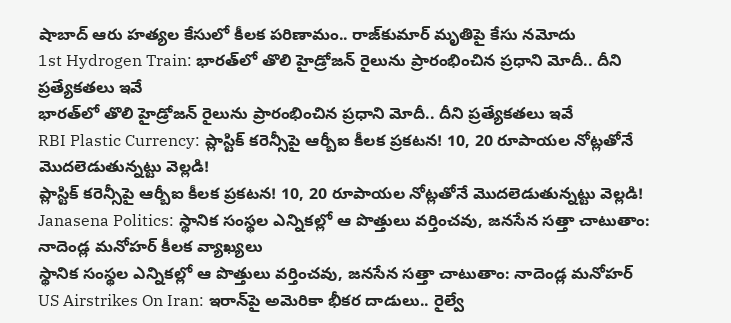షాబాద్‌ ఆరు హత్యల కేసులో కీలక పరిణామం.. రాజ్‌కుమార్ మృతిపై కేసు నమోదు
1st Hydrogen Train: భారత్‌లో తొలి హైడ్రోజన్ రైలును ప్రారంభించిన ప్రధాని మోదీ.. దీని ప్రత్యేకతలు ఇవే
భారత్‌లో తొలి హైడ్రోజన్ రైలును ప్రారంభించిన ప్రధాని మోదీ.. దీని ప్రత్యేకతలు ఇవే
RBI Plastic Currency: ప్లాస్టిక్ కరెన్సీపై ఆర్బీఐ కీలక ప్రకటన! 10, 20 రూపాయల నోట్లతోనే మొదలెడుతున్నట్టు వెల్లడి!
ప్లాస్టిక్ కరెన్సీపై ఆర్బీఐ కీలక ప్రకటన! 10, 20 రూపాయల నోట్లతోనే మొదలెడుతున్నట్టు వెల్లడి!
Janasena Politics: స్థానిక సంస్థల ఎన్నికల్లో ఆ పొత్తులు వర్తించవు, జనసేన సత్తా చాటుతాం: నాదెండ్ల మనోహర్ కీలక వ్యాఖ్యలు
స్థానిక సంస్థల ఎన్నికల్లో ఆ పొత్తులు వర్తించవు, జనసేన సత్తా చాటుతాం: నాదెండ్ల మనోహర్
US Airstrikes On Iran: ఇరాన్‌పై అమెరికా భీకర దాడులు.. రైల్వే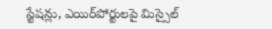స్టేషన్లు, ఎయిర్‌పోర్టులపై మిస్సైల్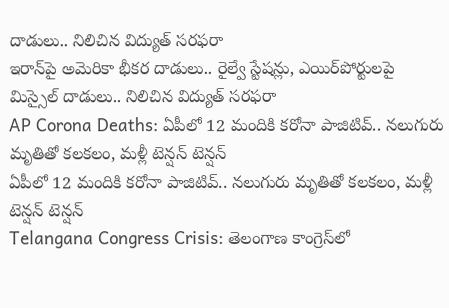దాడులు.. నిలిచిన విద్యుత్ సరఫరా
ఇరాన్‌పై అమెరికా భీకర దాడులు.. రైల్వే స్టేషన్లు, ఎయిర్‌పోర్టులపై మిస్సైల్ దాడులు.. నిలిచిన విద్యుత్ సరఫరా
AP Corona Deaths: ఏపీలో 12 మందికి కరోనా పాజిటివ్.. నలుగురు మృతితో కలకలం, మళ్లీ టెన్షన్ టెన్షన్
ఏపీలో 12 మందికి కరోనా పాజిటివ్.. నలుగురు మృతితో కలకలం, మళ్లీ టెన్షన్ టెన్షన్
Telangana Congress Crisis: తెలంగాణ కాంగ్రెస్‌లో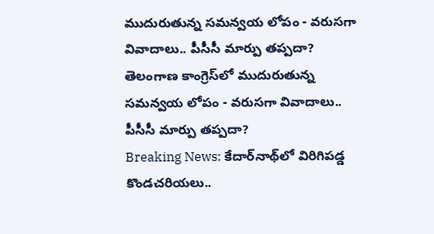ముదురుతున్న సమన్వయ లోపం - వరుసగా వివాదాలు.. పీసీసీ మార్పు తప్పదా?
తెలంగాణ కాంగ్రెస్‌లో ముదురుతున్న సమన్వయ లోపం - వరుసగా వివాదాలు.. పీసీసీ మార్పు తప్పదా?
Breaking News: కేదార్‌నాథ్‌లో విరిగిపడ్డ కొండచరియలు..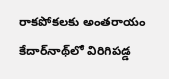రాకపోకలకు అంతరాయం
కేదార్‌నాథ్‌లో విరిగిపడ్డ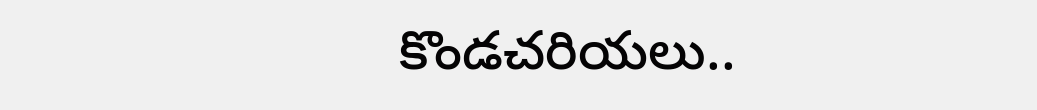కొండచరియలు..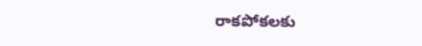రాకపోకలకు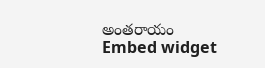అంతరాయం
Embed widget